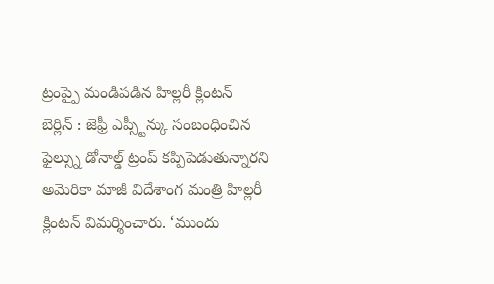ట్రంప్పై మండిపడిన హిల్లరీ క్లింటన్
బెర్లిన్ : జెఫ్రీ ఎప్స్టీన్కు సంబంధించిన ఫైల్స్ను డోనాల్డ్ ట్రంప్ కప్పిపెడుతున్నారని అమెరికా మాజీ విదేశాంగ మంత్రి హిల్లరీ క్లింటన్ విమర్శించారు. ‘ముందు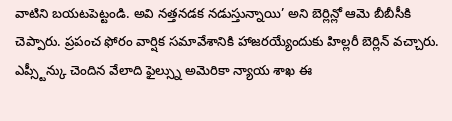వాటిని బయటపెట్టండి. అవి నత్తనడక నడుస్తున్నాయి’ అని బెర్లిన్లో ఆమె బీబీసీకి చెప్పారు. ప్రపంచ ఫోరం వార్షిక సమావేశానికి హాజరయ్యేందుకు హిల్లరీ బెర్లిన్ వచ్చారు. ఎప్స్టీన్కు చెందిన వేలాది ఫైల్స్ను అమెరికా న్యాయ శాఖ ఈ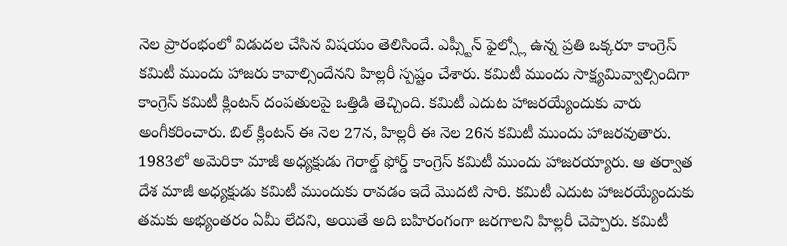నెల ప్రారంభంలో విడుదల చేసిన విషయం తెలిసిందే. ఎప్స్టీన్ ఫైల్స్లో ఉన్న ప్రతి ఒక్కరూ కాంగ్రెస్ కమిటీ ముందు హాజరు కావాల్సిందేనని హిల్లరీ స్పష్టం చేశారు. కమిటీ ముందు సాక్ష్యమివ్వాల్సిందిగా కాంగ్రెస్ కమిటీ క్లింటన్ దంపతులపై ఒత్తిడి తెచ్చింది. కమిటీ ఎదుట హాజరయ్యేందుకు వారు అంగీకరించారు. బిల్ క్లింటన్ ఈ నెల 27న, హిల్లరీ ఈ నెల 26న కమిటీ ముందు హాజరవుతారు.
1983లో అమెరికా మాజీ అధ్యక్షుడు గెరాల్డ్ ఫోర్డ్ కాంగ్రెస్ కమిటీ ముందు హాజరయ్యారు. ఆ తర్వాత దేశ మాజీ అధ్యక్షుడు కమిటీ ముందుకు రావడం ఇదే మొదటి సారి. కమిటీ ఎదుట హాజరయ్యేందుకు తమకు అభ్యంతరం ఏమీ లేదని, అయితే అది బహిరంగంగా జరగాలని హిల్లరీ చెప్పారు. కమిటీ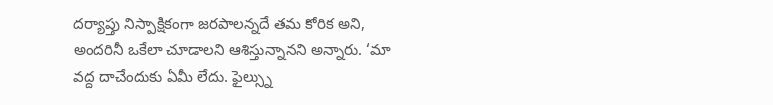దర్యాప్తు నిస్పాక్షికంగా జరపాలన్నదే తమ కోరిక అని, అందరినీ ఒకేలా చూడాలని ఆశిస్తున్నానని అన్నారు. ‘మా వద్ద దాచేందుకు ఏమీ లేదు. ఫైల్స్ను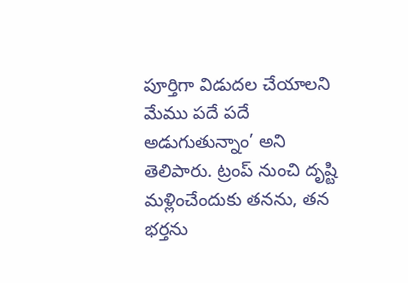పూర్తిగా విడుదల చేయాలని మేము పదే పదే అడుగుతున్నాం’ అని తెలిపారు. ట్రంప్ నుంచి దృష్టి మళ్లించేందుకు తనను, తన భర్తను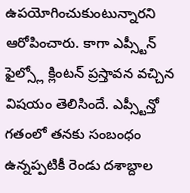ఉపయోగించుకుంటున్నారని ఆరోపించారు. కాగా ఎప్స్టీన్ ఫైల్స్లో క్లింటన్ ప్రస్తావన వచ్చిన విషయం తెలిసిందే. ఎప్స్టీన్తో గతంలో తనకు సంబంధం ఉన్నప్పటికీ రెండు దశాబ్దాల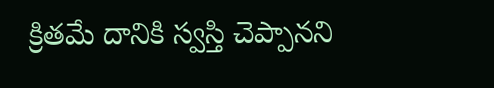క్రితమే దానికి స్వస్తి చెప్పానని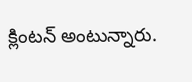క్లింటన్ అంటున్నారు.